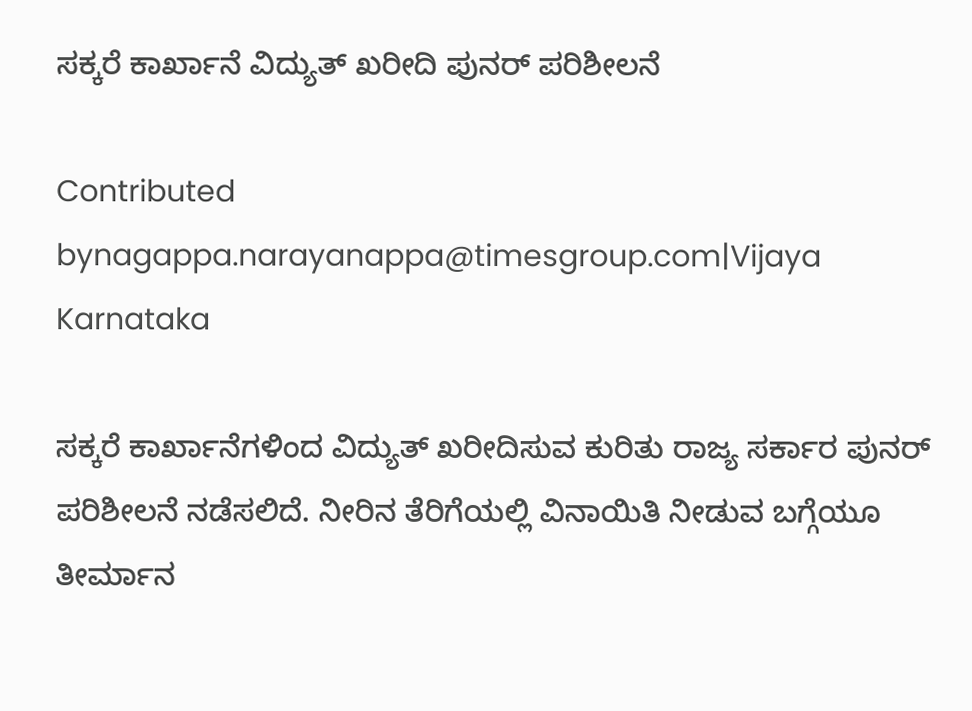ಸಕ್ಕರೆ ಕಾರ್ಖಾನೆ ವಿದ್ಯುತ್ ಖರೀದಿ ಪುನರ್ ಪರಿಶೀಲನೆ

Contributed bynagappa.narayanappa@timesgroup.com|Vijaya Karnataka

ಸಕ್ಕರೆ ಕಾರ್ಖಾನೆಗಳಿಂದ ವಿದ್ಯುತ್‌ ಖರೀದಿಸುವ ಕುರಿತು ರಾಜ್ಯ ಸರ್ಕಾರ ಪುನರ್‌ ಪರಿಶೀಲನೆ ನಡೆಸಲಿದೆ. ನೀರಿನ ತೆರಿಗೆಯಲ್ಲಿ ವಿನಾಯಿತಿ ನೀಡುವ ಬಗ್ಗೆಯೂ ತೀರ್ಮಾನ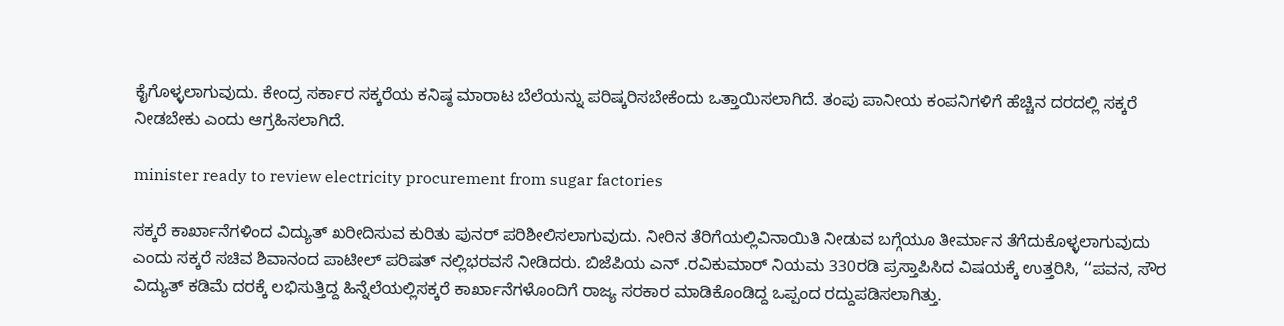ಕೈಗೊಳ್ಳಲಾಗುವುದು. ಕೇಂದ್ರ ಸರ್ಕಾರ ಸಕ್ಕರೆಯ ಕನಿಷ್ಠ ಮಾರಾಟ ಬೆಲೆಯನ್ನು ಪರಿಷ್ಕರಿಸಬೇಕೆಂದು ಒತ್ತಾಯಿಸಲಾಗಿದೆ. ತಂಪು ಪಾನೀಯ ಕಂಪನಿಗಳಿಗೆ ಹೆಚ್ಚಿನ ದರದಲ್ಲಿ ಸಕ್ಕರೆ ನೀಡಬೇಕು ಎಂದು ಆಗ್ರಹಿಸಲಾಗಿದೆ.

minister ready to review electricity procurement from sugar factories

ಸಕ್ಕರೆ ಕಾರ್ಖಾನೆಗಳಿಂದ ವಿದ್ಯುತ್ ಖರೀದಿಸುವ ಕುರಿತು ಪುನರ್ ಪರಿಶೀಲಿಸಲಾಗುವುದು. ನೀರಿನ ತೆರಿಗೆಯಲ್ಲಿವಿನಾಯಿತಿ ನೀಡುವ ಬಗ್ಗೆಯೂ ತೀರ್ಮಾನ ತೆಗೆದುಕೊಳ್ಳಲಾಗುವುದು ಎಂದು ಸಕ್ಕರೆ ಸಚಿವ ಶಿವಾನಂದ ಪಾಟೀಲ್ ಪರಿಷತ್ ನಲ್ಲಿಭರವಸೆ ನೀಡಿದರು. ಬಿಜೆಪಿಯ ಎನ್ .ರವಿಕುಮಾರ್ ನಿಯಮ 330ರಡಿ ಪ್ರಸ್ತಾಪಿಸಿದ ವಿಷಯಕ್ಕೆ ಉತ್ತರಿಸಿ, ‘‘ಪವನ, ಸೌರ ವಿದ್ಯುತ್ ಕಡಿಮೆ ದರಕ್ಕೆ ಲಭಿಸುತ್ತಿದ್ದ ಹಿನ್ನೆಲೆಯಲ್ಲಿಸಕ್ಕರೆ ಕಾರ್ಖಾನೆಗಳೊಂದಿಗೆ ರಾಜ್ಯ ಸರಕಾರ ಮಾಡಿಕೊಂಡಿದ್ದ ಒಪ್ಪಂದ ರದ್ದುಪಡಿಸಲಾಗಿತ್ತು.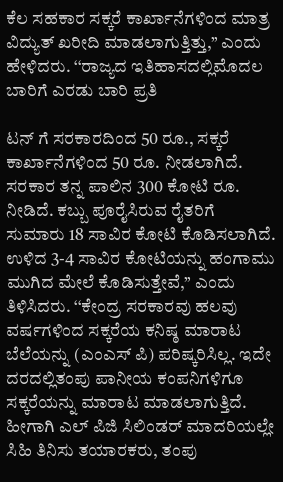ಕೆಲ ಸಹಕಾರ ಸಕ್ಕರೆ ಕಾರ್ಖಾನೆಗಳಿಂದ ಮಾತ್ರ ವಿದ್ಯುತ್ ಖರೀದಿ ಮಾಡಲಾಗುತ್ತಿತ್ತು,’’ ಎಂದು ಹೇಳಿದರು. ‘‘ರಾಜ್ಯದ ಇತಿಹಾಸದಲ್ಲಿಮೊದಲ ಬಾರಿಗೆ ಎರಡು ಬಾರಿ ಪ್ರತಿ

ಟನ್ ಗೆ ಸರಕಾರದಿಂದ 50 ರೂ., ಸಕ್ಕರೆ ಕಾರ್ಖಾನೆಗಳಿಂದ 50 ರೂ. ನೀಡಲಾಗಿದೆ. ಸರಕಾರ ತನ್ನ ಪಾಲಿನ 300 ಕೋಟಿ ರೂ. ನೀಡಿದೆ. ಕಬ್ಬು ಪೂರೈಸಿರುವ ರೈತರಿಗೆ ಸುಮಾರು 18 ಸಾವಿರ ಕೋಟಿ ಕೊಡಿಸಲಾಗಿದೆ. ಉಳಿದ 3-4 ಸಾವಿರ ಕೋಟಿಯನ್ನು ಹಂಗಾಮು ಮುಗಿದ ಮೇಲೆ ಕೊಡಿಸುತ್ತೇವೆ,’’ ಎಂದು ತಿಳಿಸಿದರು. ‘‘ಕೇಂದ್ರ ಸರಕಾರವು ಹಲವು ವರ್ಷಗಳಿಂದ ಸಕ್ಕರೆಯ ಕನಿಷ್ಠ ಮಾರಾಟ ಬೆಲೆಯನ್ನು (ಎಂಎಸ್ ಪಿ) ಪರಿಷ್ಕರಿಸಿಲ್ಲ. ಇದೇ ದರದಲ್ಲಿತಂಪು ಪಾನೀಯ ಕಂಪನಿಗಳಿಗೂ ಸಕ್ಕರೆಯನ್ನು ಮಾರಾಟ ಮಾಡಲಾಗುತ್ತಿದೆ. ಹೀಗಾಗಿ ಎಲ್ ಪಿಜಿ ಸಿಲಿಂಡರ್ ಮಾದರಿಯಲ್ಲೇ ಸಿಹಿ ತಿನಿಸು ತಯಾರಕರು, ತಂಪು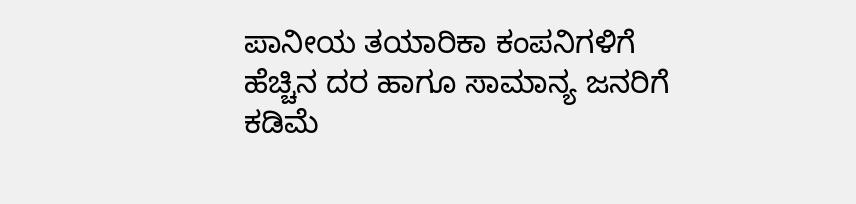ಪಾನೀಯ ತಯಾರಿಕಾ ಕಂಪನಿಗಳಿಗೆ ಹೆಚ್ಚಿನ ದರ ಹಾಗೂ ಸಾಮಾನ್ಯ ಜನರಿಗೆ ಕಡಿಮೆ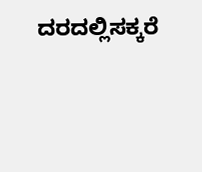ದರದಲ್ಲಿಸಕ್ಕರೆ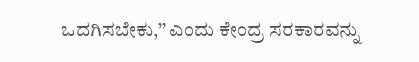ಒದಗಿಸಬೇಕು,’’ ಎಂದು ಕೇಂದ್ರ ಸರಕಾರವನ್ನು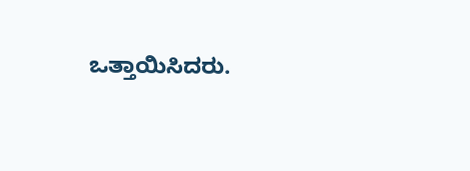ಒತ್ತಾಯಿಸಿದರು.